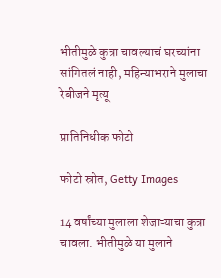भीतीमुळे कुत्रा चावल्याचं घरच्यांना सांगितलं नाही, महिन्याभराने मुलाचा रेबीजने मृत्यू

प्रातिनिधीक फोटो

फोटो स्रोत, Getty Images

14 वर्षांच्या मुलाला शेजाऱ्याचा कुत्रा चावला. भीतीमुळे या मुलाने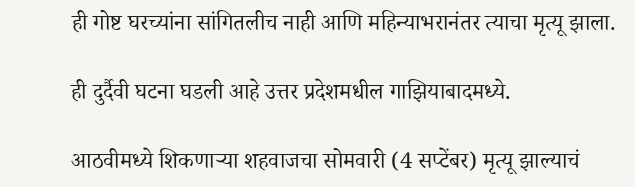ही गोष्ट घरच्यांना सांगितलीच नाही आणि महिन्याभरानंतर त्याचा मृत्यू झाला.

ही दुर्दैवी घटना घडली आहे उत्तर प्रदेशमधील गाझियाबादमध्ये.

आठवीमध्ये शिकणाऱ्या शहवाजचा सोमवारी (4 सप्टेंबर) मृत्यू झाल्याचं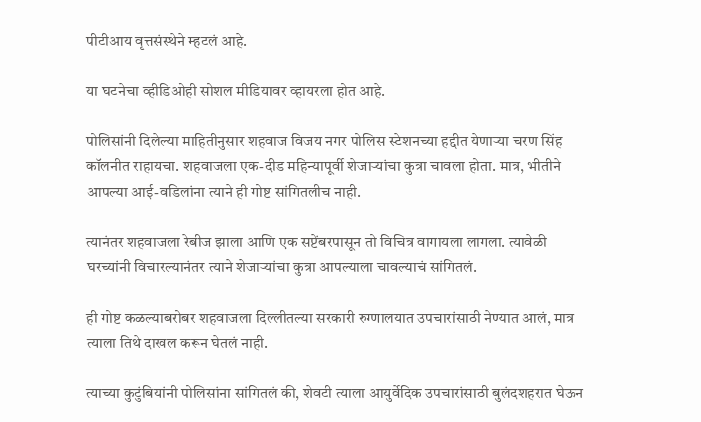पीटीआय वृत्तसंस्थेने म्हटलं आहे.

या घटनेचा व्हीडिओही सोशल मीडियावर व्हायरला होत आहे.

पोलिसांनी दिलेल्या माहितीनुसार शहवाज विजय नगर पोलिस स्टेशनच्या हद्दीत येणाऱ्या चरण सिंह कॉलनीत राहायचा. शहवाजला एक-दीड महिन्यापूर्वी शेजाऱ्यांचा कुत्रा चावला होता. मात्र, भीतीने आपल्या आई-वडिलांना त्याने ही गोष्ट सांगितलीच नाही.

त्यानंतर शहवाजला रेबीज झाला आणि एक सप्टेंबरपासून तो विचित्र वागायला लागला. त्यावेळी घरच्यांनी विचारल्यानंतर त्याने शेजाऱ्यांचा कुत्रा आपल्याला चावल्याचं सांगितलं.

ही गोष्ट कळल्याबरोबर शहवाजला दिल्लीतल्या सरकारी रुग्णालयात उपचारांसाठी नेण्यात आलं, मात्र त्याला तिथे दाखल करून घेतलं नाही.

त्याच्या कुटुंबियांनी पोलिसांना सांगितलं की, शेवटी त्याला आयुर्वेदिक उपचारांसाठी बुलंदशहरात घेऊन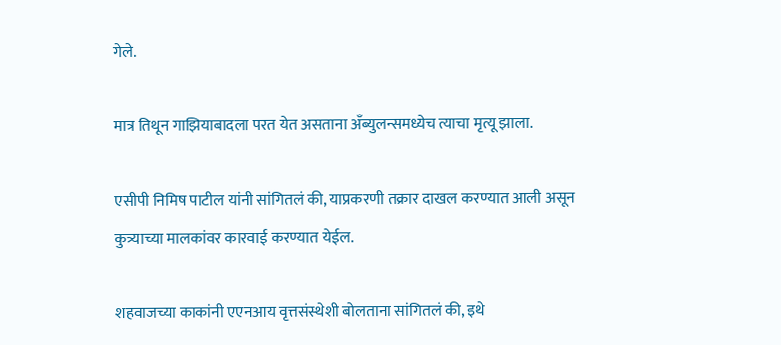गेले.

मात्र तिथून गाझियाबादला परत येत असताना अँब्युलन्समध्येच त्याचा मृत्यू झाला.

एसीपी निमिष पाटील यांनी सांगितलं की, याप्रकरणी तक्रार दाखल करण्यात आली असून कुत्र्याच्या मालकांवर कारवाई करण्यात येईल.

शहवाजच्या काकांनी एएनआय वृत्तसंस्थेशी बोलताना सांगितलं की, इथे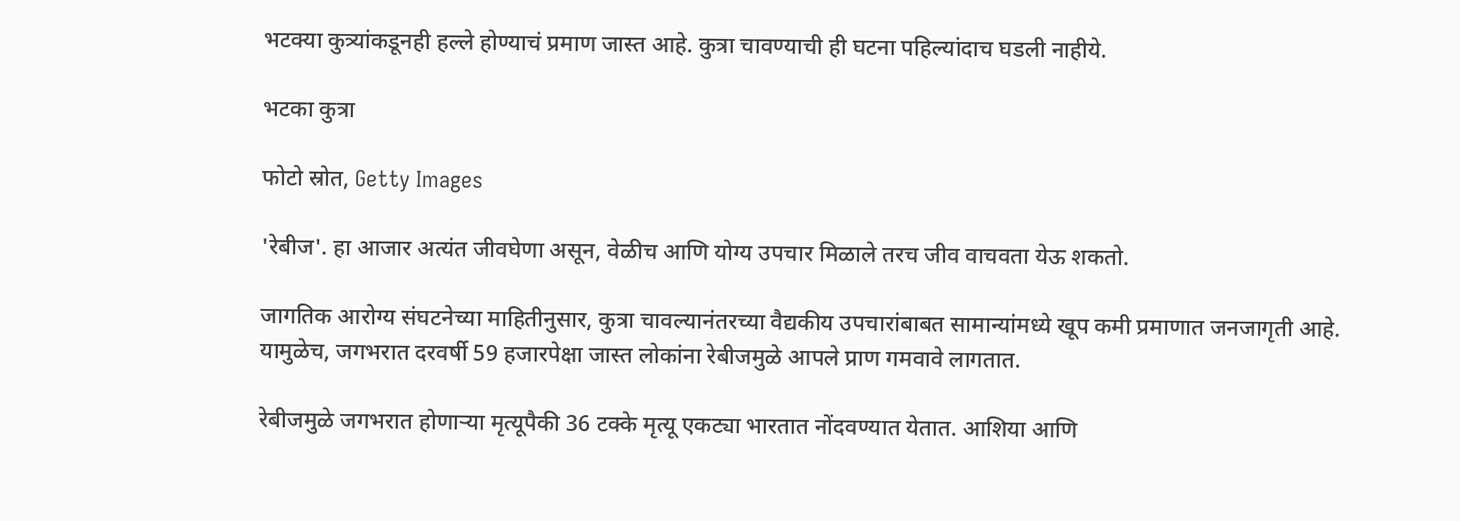भटक्या कुत्र्यांकडूनही हल्ले होण्याचं प्रमाण जास्त आहे. कुत्रा चावण्याची ही घटना पहिल्यांदाच घडली नाहीये.

भटका कुत्रा

फोटो स्रोत, Getty Images

'रेबीज'. हा आजार अत्यंत जीवघेणा असून, वेळीच आणि योग्य उपचार मिळाले तरच जीव वाचवता येऊ शकतो.

जागतिक आरोग्य संघटनेच्या माहितीनुसार, कुत्रा चावल्यानंतरच्या वैद्यकीय उपचारांबाबत सामान्यांमध्ये खूप कमी प्रमाणात जनजागृती आहे. यामुळेच, जगभरात दरवर्षी 59 हजारपेक्षा जास्त लोकांना रेबीजमुळे आपले प्राण गमवावे लागतात.

रेबीजमुळे जगभरात होणाऱ्या मृत्यूपैकी 36 टक्के मृत्यू एकट्या भारतात नोंदवण्यात येतात. आशिया आणि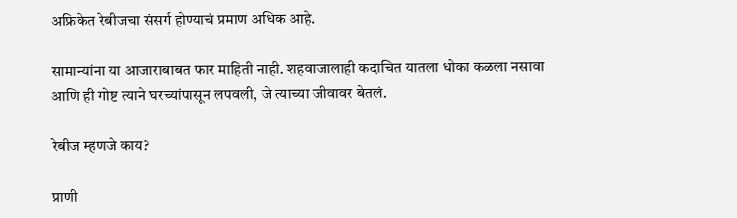अफ्रिकेत रेबीजचा संसर्ग होण्याचं प्रमाण अधिक आहे.

सामान्यांना या आजाराबाबत फार माहिती नाही. शहवाजालाही कदाचित यातला धोका कळला नसावा आणि ही गोष्ट त्याने घरच्यांपासून लपवली, जे त्याच्या जीवावर बेतलं.

रेबीज म्हणजे काय?

प्राणी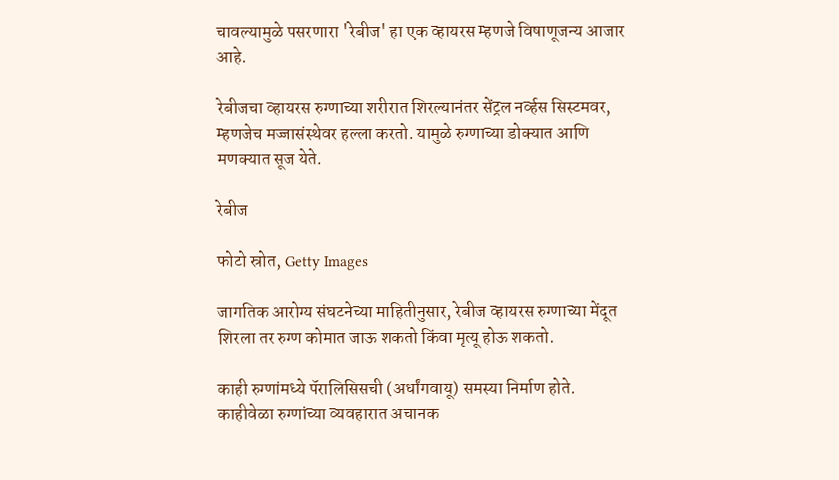चावल्यामुळे पसरणारा 'रेबीज' हा एक व्हायरस म्हणजे विषाणूजन्य आजार आहे.

रेबीजचा व्हायरस रुग्णाच्या शरीरात शिरल्यानंतर सेंट्रल नर्व्हस सिस्टमवर, म्हणजेच मज्जासंस्थेवर हल्ला करतो. यामुळे रुग्णाच्या डोक्यात आणि मणक्यात सूज येते.

रेबीज

फोटो स्रोत, Getty Images

जागतिक आरोग्य संघटनेच्या माहितीनुसार, रेबीज व्हायरस रुग्णाच्या मेंदूत शिरला तर रुग्ण कोमात जाऊ शकतो किंवा मृत्यू होऊ शकतो.

काही रुग्णांमध्ये पॅरालिसिसची (अर्धांगवायू) समस्या निर्माण होते. काहीवेळा रुग्णांच्या व्यवहारात अचानक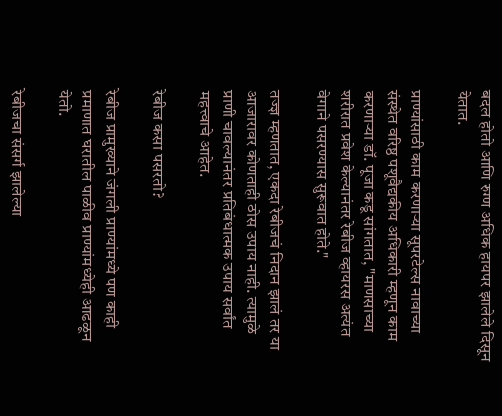बदल होतो आणि रुग्ण अधिक हायपर झालेले दिसून येतात.

प्राण्यांसाठी काम करणाऱ्या सूपरटेल्स नावाच्या संस्थेत वरिष्ठ पशूवैद्यकीय अधिकारी म्हणून काम करणाऱ्या डॉ. पूजा कडू सांगतात, "माणसाच्या शरीरात प्रवेश केल्यानंतर रेबीज व्हायरस अत्यंत वेगाने पसरण्यास सुरूवात होते."

तज्ज्ञ म्हणतात, एकदा रेबीजचं निदान झालं तर या आजारावर कोणताही ठोस उपाय नाही. त्यामुळे प्राणी चावल्यानंतर प्रतिबंधात्मक उपाय सर्वांत महत्त्वाचे आहेत.

रेबीज कसा पसरतो?

रेबीज प्रामुख्याने जंगली प्राण्यांमध्ये पण काही प्रमाणात घरातील पाळीव प्राण्यांमध्येही आढळून येतो.

रेबीजचा संसर्ग झालेल्या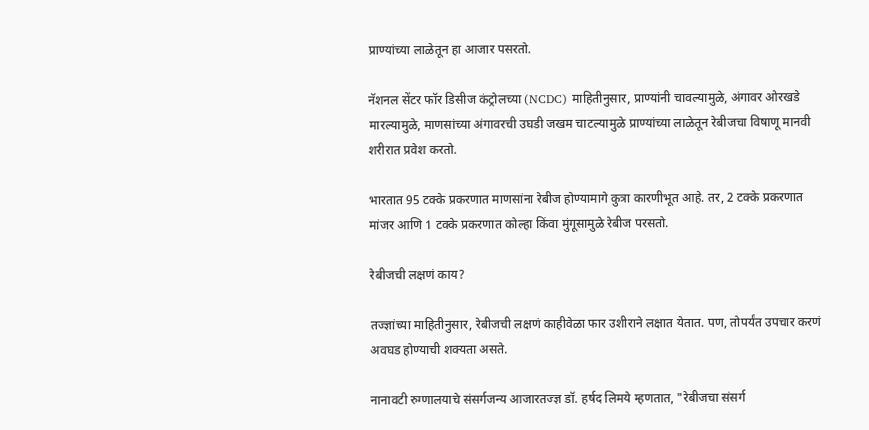प्राण्यांच्या लाळेतून हा आजार पसरतो.

नॅशनल सेंटर फॉर डिसीज कंट्रोलच्या (NCDC) माहितीनुसार, प्राण्यांनी चावल्यामुळे, अंगावर ओरखडे मारल्यामुळे, माणसांच्या अंगावरची उघडी जखम चाटल्यामुळे प्राण्यांच्या लाळेतून रेबीजचा विषाणू मानवी शरीरात प्रवेश करतो.

भारतात 95 टक्के प्रकरणात माणसांना रेबीज होण्यामागे कुत्रा कारणीभूत आहे. तर, 2 टक्के प्रकरणात मांजर आणि 1 टक्के प्रकरणात कोल्हा किंवा मुंगूसामुळे रेबीज परसतो.

रेबीजची लक्षणं काय?

तज्ज्ञांच्या माहितीनुसार, रेबीजची लक्षणं काहीवेळा फार उशीराने लक्षात येतात. पण, तोपर्यंत उपचार करणं अवघड होण्याची शक्यता असते.

नानावटी रुग्णालयाचे संसर्गजन्य आजारतज्ज्ञ डॉ. हर्षद लिमये म्हणतात, "रेबीजचा संसर्ग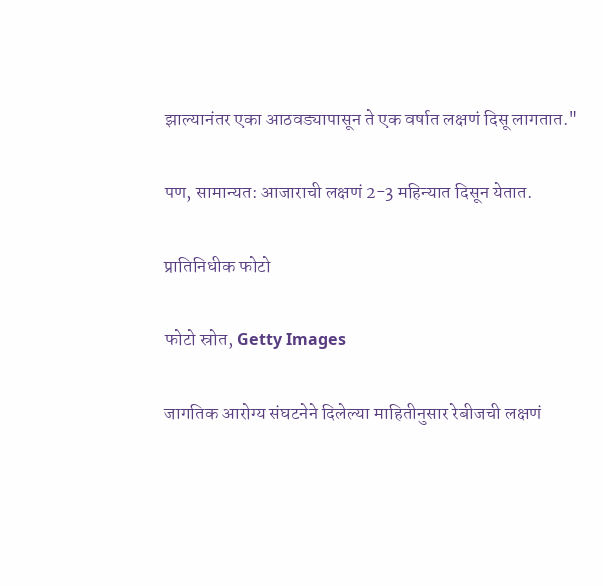झाल्यानंतर एका आठवड्यापासून ते एक वर्षात लक्षणं दिसू लागतात."

पण, सामान्यत: आजाराची लक्षणं 2-3 महिन्यात दिसून येतात.

प्रातिनिधीक फोटो

फोटो स्रोत, Getty Images

जागतिक आरोग्य संघटनेने दिलेल्या माहितीनुसार रेबीजची लक्षणं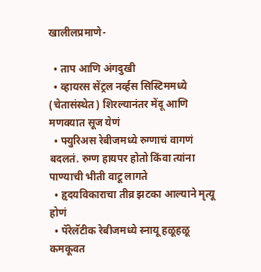खालीलप्रमाणे-

  • ताप आणि अंगदुखी
  • व्हायरस सेंट्रल नर्व्हस सिस्टिममध्ये (चेतासंस्थेत) शिरल्यानंतर मेंदू आणि मणक्यात सूज येणं
  • फ्युरिअस रेबीजमध्ये रुग्णाचं वागणं बदलतं. रुग्ण हायपर होतो किंवा त्यांना पाण्याची भीती वाटू लागते
  • हृदयविकाराचा तीव्र झटका आल्याने मृत्यू होणं
  • पॅरेलॅटीक रेबीजमध्ये स्नायू हळूहळू कमकूवत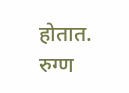होतात. रुग्ण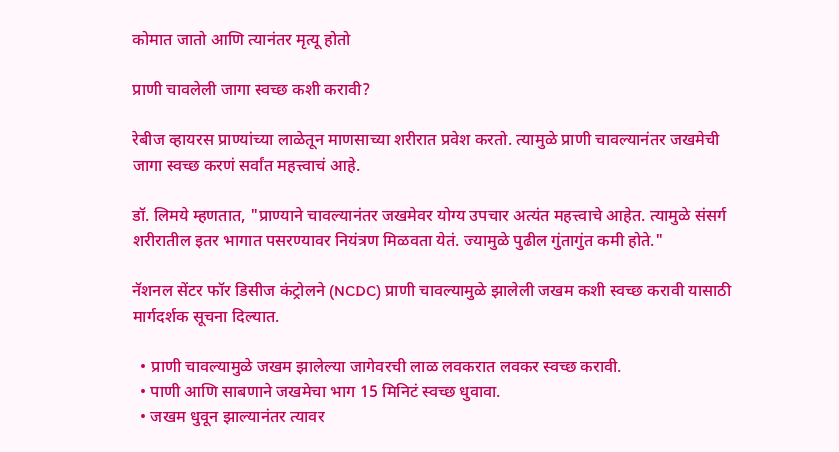कोमात जातो आणि त्यानंतर मृत्यू होतो

प्राणी चावलेली जागा स्वच्छ कशी करावी?

रेबीज व्हायरस प्राण्यांच्या लाळेतून माणसाच्या शरीरात प्रवेश करतो. त्यामुळे प्राणी चावल्यानंतर जखमेची जागा स्वच्छ करणं सर्वांत महत्त्वाचं आहे.

डॉ. लिमये म्हणतात, "प्राण्याने चावल्यानंतर जखमेवर योग्य उपचार अत्यंत महत्त्वाचे आहेत. त्यामुळे संसर्ग शरीरातील इतर भागात पसरण्यावर नियंत्रण मिळवता येतं. ज्यामुळे पुढील गुंतागुंत कमी होते."

नॅशनल सेंटर फॉर डिसीज कंट्रोलने (NCDC) प्राणी चावल्यामुळे झालेली जखम कशी स्वच्छ करावी यासाठी मार्गदर्शक सूचना दिल्यात.

  • प्राणी चावल्यामुळे जखम झालेल्या जागेवरची लाळ लवकरात लवकर स्वच्छ करावी.
  • पाणी आणि साबणाने जखमेचा भाग 15 मिनिटं स्वच्छ धुवावा.
  • जखम धुवून झाल्यानंतर त्यावर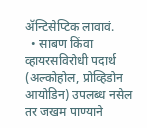ॲन्टिसेप्टिक लावावं.
  • साबण किंवा व्हायरसविरोधी पदार्थ (अल्कोहोल, प्रोव्हिडोन आयोडिन) उपलब्ध नसेल तर जखम पाण्याने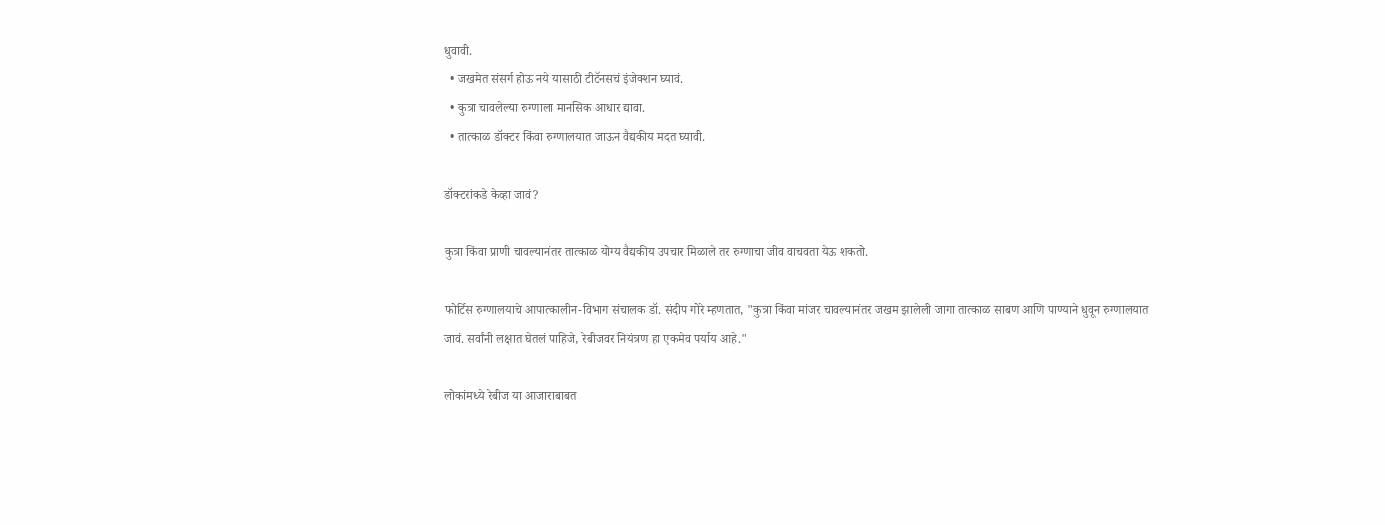धुवावी.
  • जखमेत संसर्ग होऊ नये यासाठी टीटॅनसचं इंजेक्शन घ्यावं.
  • कुत्रा चावलेल्या रुग्णाला मानसिक आधार द्यावा.
  • तात्काळ डॉक्टर किंवा रुग्णालयात जाऊन वैद्यकीय मदत घ्यावी.

डॉक्टरांकडे केव्हा जावं?

कुत्रा किंवा प्राणी चावल्यानंतर तात्काळ योग्य वैद्यकीय उपचार मिळाले तर रुग्णाचा जीव वाचवता येऊ शकतो.

फोर्टिस रुग्णालयाचे आपात्कालीन-विभाग संचालक डॉ. संदीप गोरे म्हणतात, "कुत्रा किंवा मांजर चावल्यानंतर जखम झालेली जागा तात्काळ साबण आणि पाण्याने धुवून रुग्णालयात जावं. सर्वांनी लक्षात घेतलं पाहिजे, रेबीजवर नियंत्रण हा एकमेव पर्याय आहे."

लोकांमध्ये रेबीज या आजाराबाबत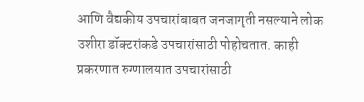आणि वैद्यकीय उपचारांबाबत जनजागृती नसल्याने लोक उशीरा डॉक्टरांकडे उपचारांसाठी पोहोचतात. काही प्रकरणात रुग्णालयात उपचारांसाठी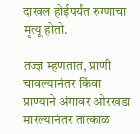दाखल होईपर्यंत रुग्णाचा मृत्यू होतो.

तज्ज्ञ म्हणतात, प्राणी चावल्यानंतर किंवा प्राण्याने अंगावर ओरखडा मारल्यानंतर तात्काळ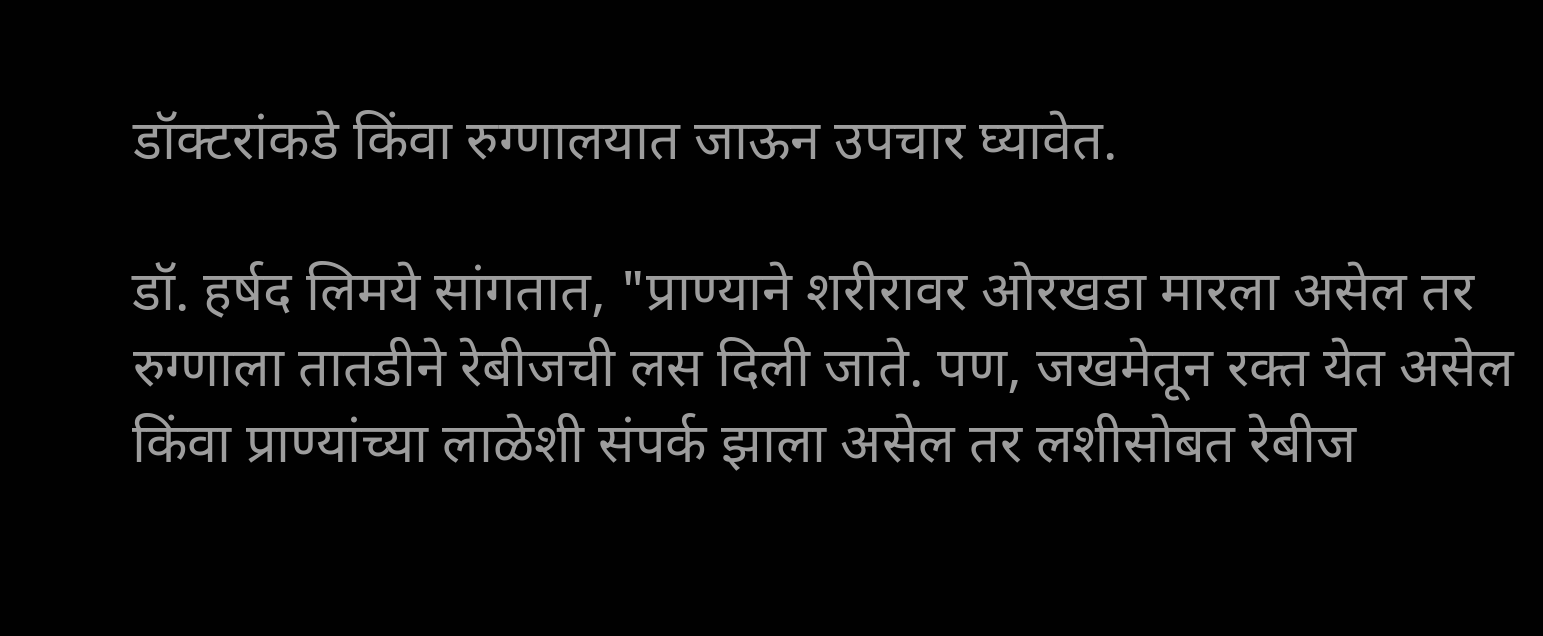डॉक्टरांकडे किंवा रुग्णालयात जाऊन उपचार घ्यावेत.

डॉ. हर्षद लिमये सांगतात, "प्राण्याने शरीरावर ओरखडा मारला असेल तर रुग्णाला तातडीने रेबीजची लस दिली जाते. पण, जखमेतून रक्त येत असेल किंवा प्राण्यांच्या लाळेशी संपर्क झाला असेल तर लशीसोबत रेबीज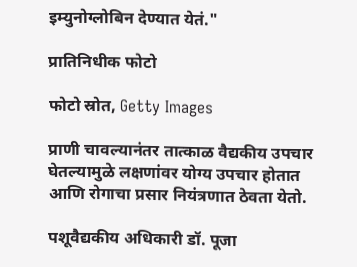इम्युनोग्लोबिन देण्यात येतं."

प्रातिनिधीक फोटो

फोटो स्रोत, Getty Images

प्राणी चावल्यानंतर तात्काळ वैद्यकीय उपचार घेतल्यामुळे लक्षणांवर योग्य उपचार होतात आणि रोगाचा प्रसार नियंत्रणात ठेवता येतो.

पशूवैद्यकीय अधिकारी डॉ. पूजा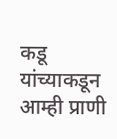कडू यांच्याकडून आम्ही प्राणी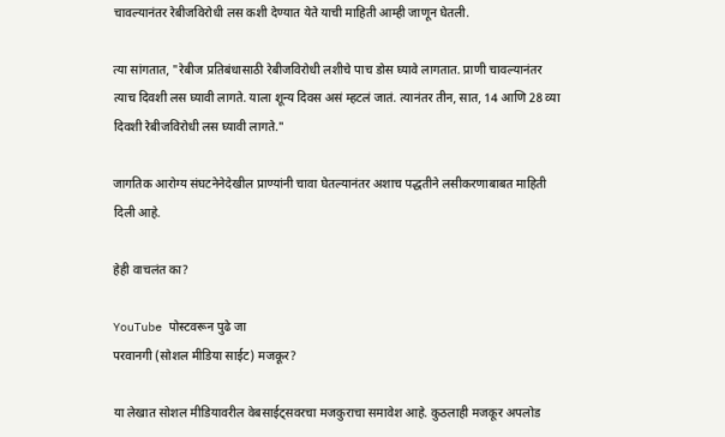चावल्यानंतर रेबीजविरोधी लस कशी देण्यात येते याची माहिती आम्ही जाणून घेतली.

त्या सांगतात, "रेबीज प्रतिबंधासाठी रेबीजविरोधी लशीचे पाच डोस घ्यावे लागतात. प्राणी चावल्यानंतर त्याच दिवशी लस घ्यावी लागते. याला शून्य दिवस असं म्हटलं जातं. त्यानंतर तीन, सात, 14 आणि 28 व्या दिवशी रेबीजविरोधी लस घ्यावी लागते."

जागतिक आरोग्य संघटनेनेदेखील प्राण्यांनी चावा घेतल्यानंतर अशाच पद्धतीने लसीकरणाबाबत माहिती दिली आहे.

हेही वाचलंत का?

YouTube पोस्टवरून पुढे जा
परवानगी (सोशल मीडिया साईट) मजकूर?

या लेखात सोशल मीडियावरील वेबसाईट्सवरचा मजकुराचा समावेश आहे. कुठलाही मजकूर अपलोड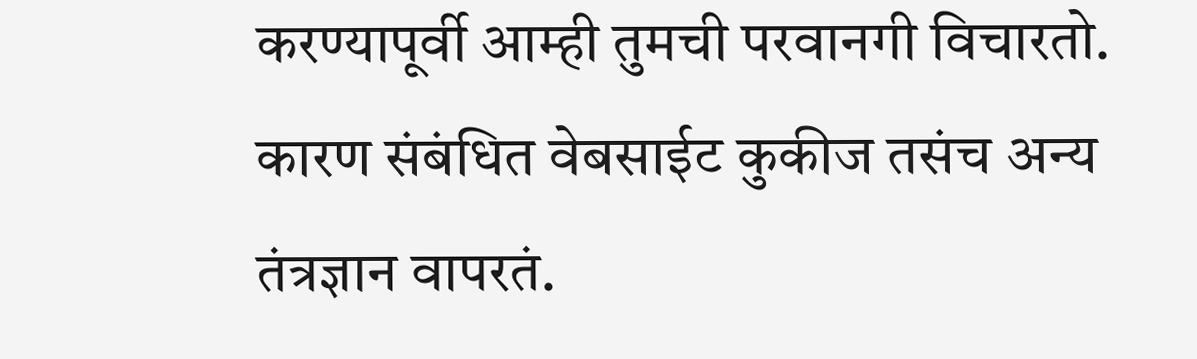करण्यापूर्वी आम्ही तुमची परवानगी विचारतो. कारण संबंधित वेबसाईट कुकीज तसंच अन्य तंत्रज्ञान वापरतं.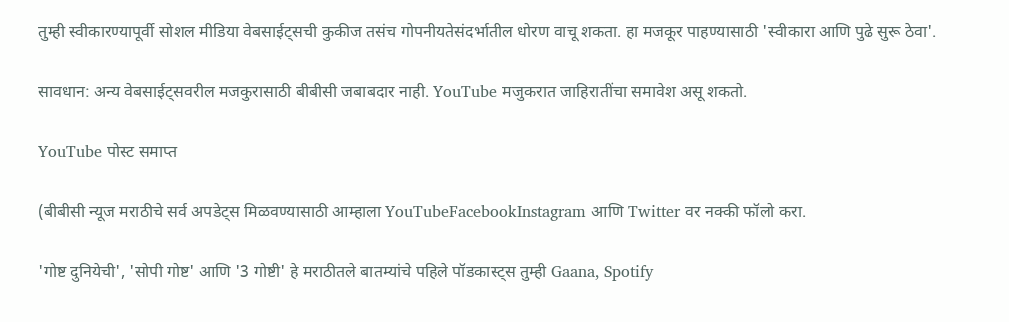तुम्ही स्वीकारण्यापूर्वी सोशल मीडिया वेबसाईट्सची कुकीज तसंच गोपनीयतेसंदर्भातील धोरण वाचू शकता. हा मजकूर पाहण्यासाठी 'स्वीकारा आणि पुढे सुरू ठेवा'.

सावधान: अन्य वेबसाईट्सवरील मजकुरासाठी बीबीसी जबाबदार नाही. YouTube मजुकरात जाहिरातींचा समावेश असू शकतो.

YouTube पोस्ट समाप्त

(बीबीसी न्यूज मराठीचे सर्व अपडेट्स मिळवण्यासाठी आम्हाला YouTubeFacebookInstagram आणि Twitter वर नक्की फॉलो करा.

'गोष्ट दुनियेची', 'सोपी गोष्ट' आणि '3 गोष्टी' हे मराठीतले बातम्यांचे पहिले पॉडकास्ट्स तुम्ही Gaana, Spotify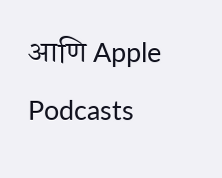आणि Apple Podcasts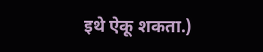इथे ऐकू शकता.)